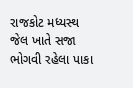રાજકોટ મધ્યસ્થ જેલ ખાતે સજા ભોગવી રહેલા પાકા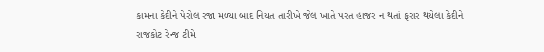કામના કેદીને પેરોલ રજા મળ્યા બાદ નિયત તારીખે જેલ ખાતે પરત હાજર ન થતાં ફરાર થયેલા કેદીને રાજકોટ રેન્જ ટીમે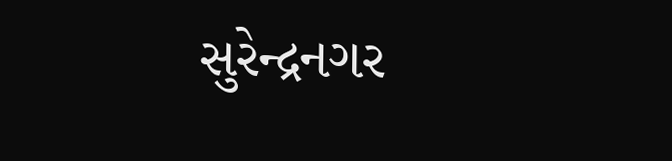સુરેન્દ્રનગર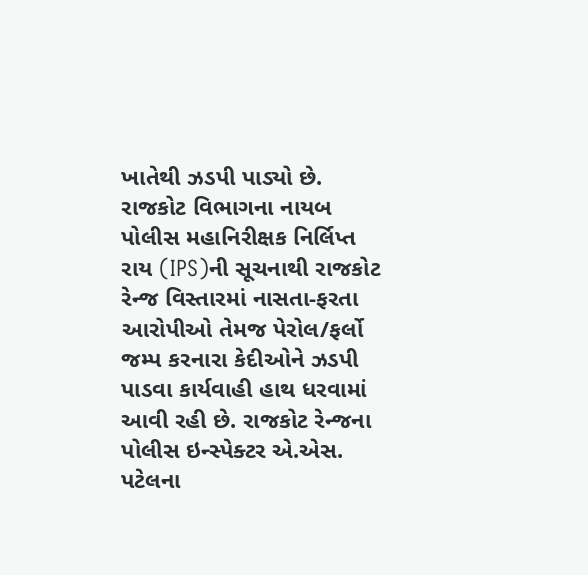ખાતેથી ઝડપી પાડ્યો છે.
રાજકોટ વિભાગના નાયબ પોલીસ મહાનિરીક્ષક નિર્લિપ્ત રાય (IPS)ની સૂચનાથી રાજકોટ રેન્જ વિસ્તારમાં નાસતા-ફરતા આરોપીઓ તેમજ પેરોલ/ફર્લો જમ્પ કરનારા કેદીઓને ઝડપી પાડવા કાર્યવાહી હાથ ધરવામાં આવી રહી છે. રાજકોટ રેન્જના પોલીસ ઇન્સ્પેક્ટર એ.એસ. પટેલના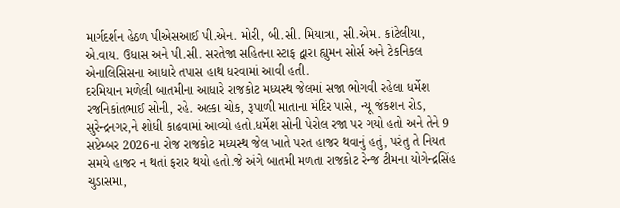માર્ગદર્શન હેઠળ પીએસઆઈ પી.એન. મોરી, બી.સી. મિયાત્રા, સી.એમ. કાંટેલીયા, એ.વાય. ઉધાસ અને પી.સી. સરતેજા સહિતના સ્ટાફ દ્વારા હ્યુમન સોર્સ અને ટેકનિકલ એનાલિસિસના આધારે તપાસ હાથ ધરવામાં આવી હતી.
દરમિયાન મળેલી બાતમીના આધારે રાજકોટ મધ્યસ્થ જેલમાં સજા ભોગવી રહેલા ધર્મેશ રજનિકાંતભાઈ સોની, રહે. અલ્કા ચોક, રૂપાળી માતાના મંદિર પાસે, ન્યૂ જંકશન રોડ, સુરેન્દ્રનગર,ને શોધી કાઢવામાં આવ્યો હતો.ધર્મેશ સોની પેરોલ રજા પર ગયો હતો અને તેને 9 સપ્ટેમ્બર 2026ના રોજ રાજકોટ મધ્યસ્થ જેલ ખાતે પરત હાજર થવાનું હતું, પરંતુ તે નિયત સમયે હાજર ન થતાં ફરાર થયો હતો.જે અંગે બાતમી મળતા રાજકોટ રેન્જ ટીમના યોગેન્દ્રસિંહ ચુડાસમા,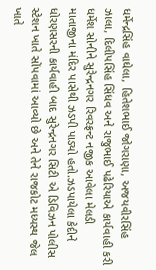ધર્મેન્દ્રસિંહ વાઘેલા, હિતેશભાઈ જોગરાણા, અજયવીરસિંહ ઝાલા, દિલીપસિંહ સિંધવ અને રાજુભાઈ પઢેરિયાએ કાર્યવાહી કરી ધર્મેશ સોનીને સુરેન્દ્રનગર રિવરફ્રન્ટ નજીક આવેલા મેલડી માતાજીના મંદિર પાસેથી ઝડપી પાડ્યો હતો.ઝડપાયેલા કેદીને ધોરણસરની કાર્યવાહી બાદ સુરેન્દ્રનગર સિટી એ ડિવિઝન પોલીસ સ્ટેશન ખાતે સોંપવામાં આવ્યો છે અને તેને રાજકોટ મધ્યસ્થ જેલ ખાતે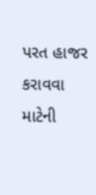પરત હાજર કરાવવા માટેની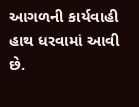આગળની કાર્યવાહી હાથ ધરવામાં આવી છે.